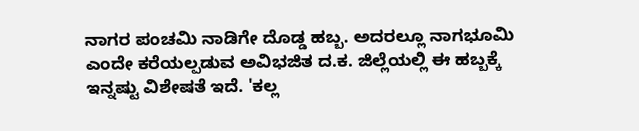ನಾಗರ ಪಂಚಮಿ ನಾಡಿಗೇ ದೊಡ್ಡ ಹಬ್ಬ. ಅದರಲ್ಲೂ ನಾಗಭೂಮಿ ಎಂದೇ ಕರೆಯಲ್ಪಡುವ ಅವಿಭಜಿತ ದ.ಕ. ಜಿಲ್ಲೆಯಲ್ಲಿ ಈ ಹಬ್ಬಕ್ಕೆ ಇನ್ನಷ್ಟು ವಿಶೇಷತೆ ಇದೆ. 'ಕಲ್ಲ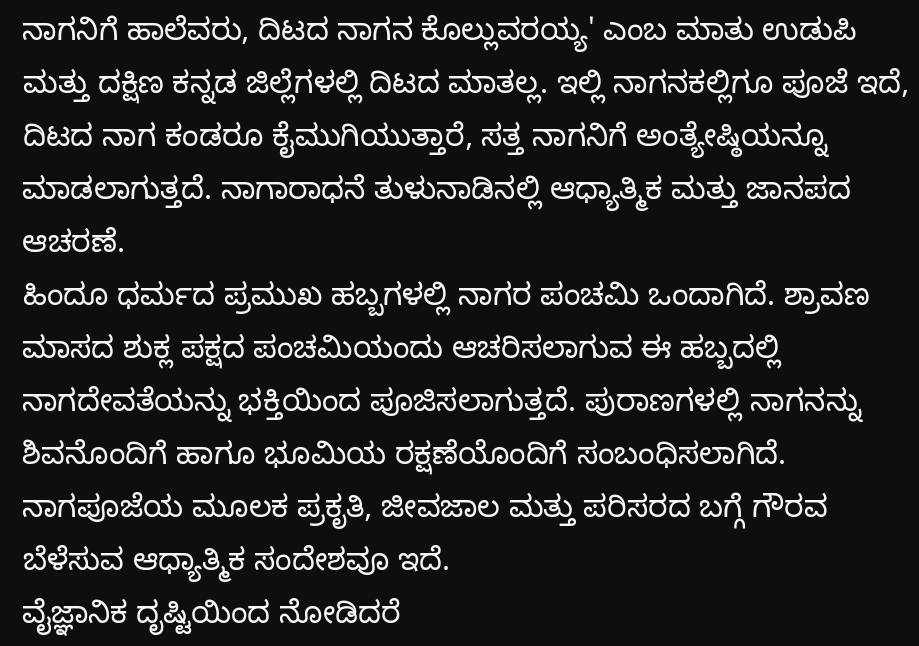ನಾಗನಿಗೆ ಹಾಲೆವರು, ದಿಟದ ನಾಗನ ಕೊಲ್ಲುವರಯ್ಯ' ಎಂಬ ಮಾತು ಉಡುಪಿ ಮತ್ತು ದಕ್ಷಿಣ ಕನ್ನಡ ಜಿಲ್ಲೆಗಳಲ್ಲಿ ದಿಟದ ಮಾತಲ್ಲ. ಇಲ್ಲಿ ನಾಗನಕಲ್ಲಿಗೂ ಪೂಜೆ ಇದೆ, ದಿಟದ ನಾಗ ಕಂಡರೂ ಕೈಮುಗಿಯುತ್ತಾರೆ, ಸತ್ತ ನಾಗನಿಗೆ ಅಂತ್ಯೇಷ್ಠಿಯನ್ನೂ ಮಾಡಲಾಗುತ್ತದೆ. ನಾಗಾರಾಧನೆ ತುಳುನಾಡಿನಲ್ಲಿ ಆಧ್ಯಾತ್ಮಿಕ ಮತ್ತು ಜಾನಪದ ಆಚರಣೆ.
ಹಿಂದೂ ಧರ್ಮದ ಪ್ರಮುಖ ಹಬ್ಬಗಳಲ್ಲಿ ನಾಗರ ಪಂಚಮಿ ಒಂದಾಗಿದೆ. ಶ್ರಾವಣ ಮಾಸದ ಶುಕ್ಲ ಪಕ್ಷದ ಪಂಚಮಿಯಂದು ಆಚರಿಸಲಾಗುವ ಈ ಹಬ್ಬದಲ್ಲಿ ನಾಗದೇವತೆಯನ್ನು ಭಕ್ತಿಯಿಂದ ಪೂಜಿಸಲಾಗುತ್ತದೆ. ಪುರಾಣಗಳಲ್ಲಿ ನಾಗನನ್ನು ಶಿವನೊಂದಿಗೆ ಹಾಗೂ ಭೂಮಿಯ ರಕ್ಷಣೆಯೊಂದಿಗೆ ಸಂಬಂಧಿಸಲಾಗಿದೆ. ನಾಗಪೂಜೆಯ ಮೂಲಕ ಪ್ರಕೃತಿ, ಜೀವಜಾಲ ಮತ್ತು ಪರಿಸರದ ಬಗ್ಗೆ ಗೌರವ ಬೆಳೆಸುವ ಆಧ್ಯಾತ್ಮಿಕ ಸಂದೇಶವೂ ಇದೆ.
ವೈಜ್ಞಾನಿಕ ದೃಷ್ಟಿಯಿಂದ ನೋಡಿದರೆ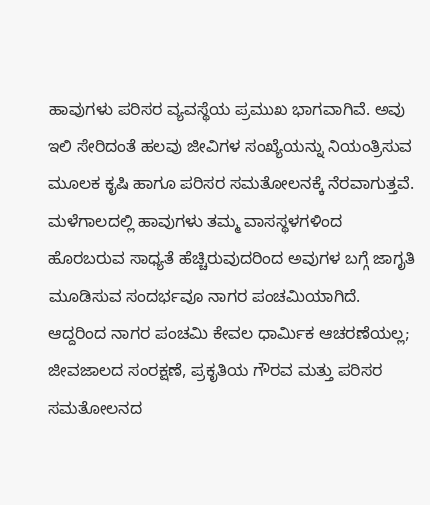ಹಾವುಗಳು ಪರಿಸರ ವ್ಯವಸ್ಥೆಯ ಪ್ರಮುಖ ಭಾಗವಾಗಿವೆ. ಅವು ಇಲಿ ಸೇರಿದಂತೆ ಹಲವು ಜೀವಿಗಳ ಸಂಖ್ಯೆಯನ್ನು ನಿಯಂತ್ರಿಸುವ ಮೂಲಕ ಕೃಷಿ ಹಾಗೂ ಪರಿಸರ ಸಮತೋಲನಕ್ಕೆ ನೆರವಾಗುತ್ತವೆ. ಮಳೆಗಾಲದಲ್ಲಿ ಹಾವುಗಳು ತಮ್ಮ ವಾಸಸ್ಥಳಗಳಿಂದ ಹೊರಬರುವ ಸಾಧ್ಯತೆ ಹೆಚ್ಚಿರುವುದರಿಂದ ಅವುಗಳ ಬಗ್ಗೆ ಜಾಗೃತಿ ಮೂಡಿಸುವ ಸಂದರ್ಭವೂ ನಾಗರ ಪಂಚಮಿಯಾಗಿದೆ.
ಆದ್ದರಿಂದ ನಾಗರ ಪಂಚಮಿ ಕೇವಲ ಧಾರ್ಮಿಕ ಆಚರಣೆಯಲ್ಲ; ಜೀವಜಾಲದ ಸಂರಕ್ಷಣೆ, ಪ್ರಕೃತಿಯ ಗೌರವ ಮತ್ತು ಪರಿಸರ ಸಮತೋಲನದ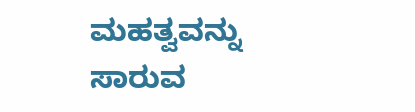ಮಹತ್ವವನ್ನು ಸಾರುವ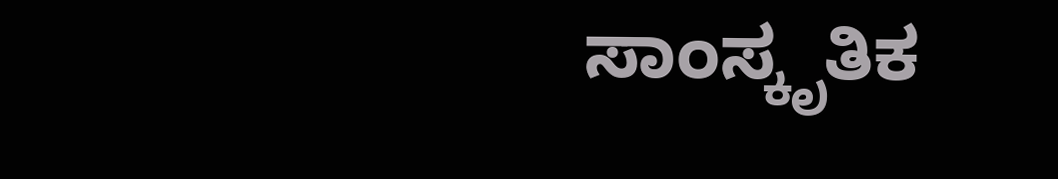ಸಾಂಸ್ಕೃತಿಕ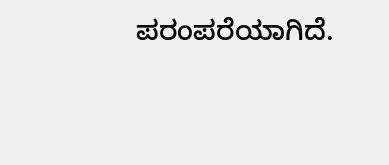ಪರಂಪರೆಯಾಗಿದೆ.